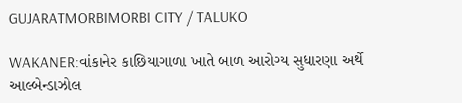GUJARATMORBIMORBI CITY / TALUKO

WAKANER:વાંકાનેર કાછિયાગાળા ખાતે બાળ આરોગ્ય સુધારણા અર્થે આલ્બેન્ડાઝોલ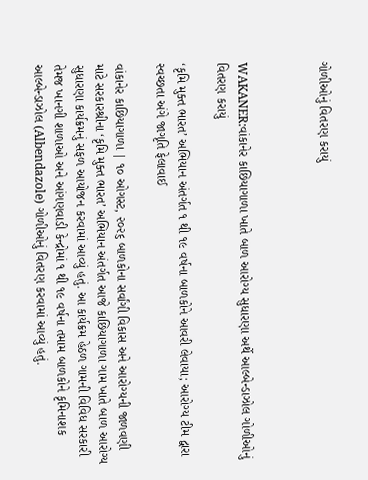ગોળીઓનું વિતરણ કરાયું



WAKANER:વાંકાનેર કાછિયાગાળા ખાતે બાળ આરોગ્ય સુધારણા અર્થે આલ્બેન્ડાઝોલ ગોળીઓનું વિતરણ કરાયું

‘કૃમિ મુક્ત ભારત’ અભિયાન અંતર્ગત ૧ થી ૧૯ વર્ષના બાળકોને આવરી લેવાયા; આરોગ્ય ટીમ દ્વારા સ્વચ્છતા અંગે જાગૃતિ ફેલાવાઈ

વાંકાનેર કાછિયાગાળા | ૧૦ ઓગસ્ટ, ૨૦૨૬ બાળકોના સર્વાંગી વિકાસ અને આરોગ્યની જાળવણી માટે સરકારશ્રીના ‘કૃમિ મુક્ત ભારત’ અભિયાન અંતર્ગત આજે કાછિયાગાળા ગામ ખાતે બાળ આરોગ્ય સુધારણા કાર્યક્રમનું સફળ આયોજન કરવામાં આવ્યું હતું. આ કાર્યક્રમ હેઠળ ગામની વિવિધ સરકારી તેમજ ખાનગી શાળાઓ અને આંગણવાડી કેન્દ્રોમાં ૧ થી ૧૯ વર્ષના તમામ બાળકોને કૃમિનાશક આલ્બેન્ડાઝોલ (Albendazole) ગોળીઓનું વિતરણ કરવામાં આવ્યું હતું.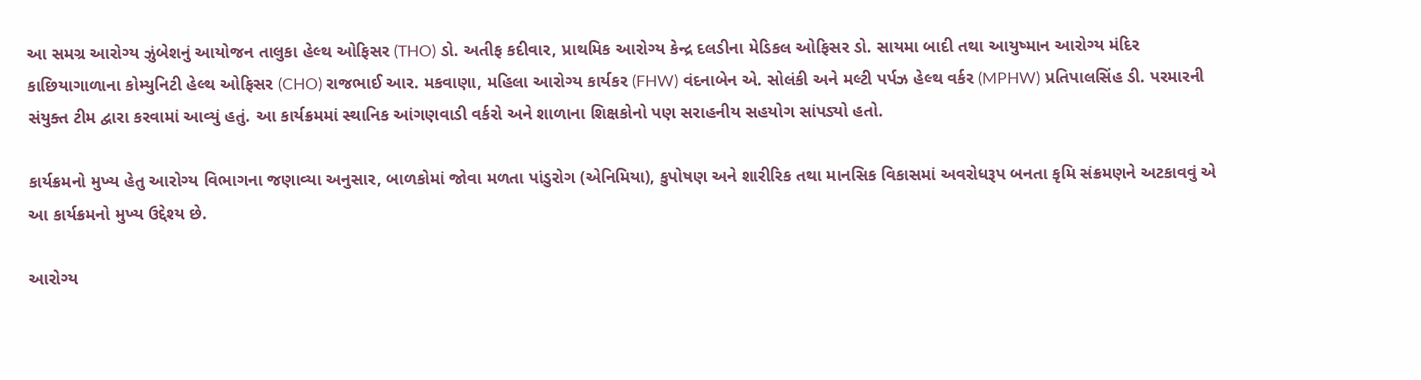આ સમગ્ર આરોગ્ય ઝુંબેશનું આયોજન તાલુકા હેલ્થ ઓફિસર (THO) ડો. અતીફ કદીવાર, પ્રાથમિક આરોગ્ય કેન્દ્ર દલડીના મેડિકલ ઓફિસર ડો. સાયમા બાદી તથા આયુષ્માન આરોગ્ય મંદિર કાછિયાગાળાના કોમ્યુનિટી હેલ્થ ઓફિસર (CHO) રાજભાઈ આર. મકવાણા, મહિલા આરોગ્ય કાર્યકર (FHW) વંદનાબેન એ. સોલંકી અને મલ્ટી પર્પઝ હેલ્થ વર્કર (MPHW) પ્રતિપાલસિંહ ડી. પરમારની સંયુક્ત ટીમ દ્વારા કરવામાં આવ્યું હતું. આ કાર્યક્રમમાં સ્થાનિક આંગણવાડી વર્કરો અને શાળાના શિક્ષકોનો પણ સરાહનીય સહયોગ સાંપડ્યો હતો.

કાર્યક્રમનો મુખ્ય હેતુ આરોગ્ય વિભાગના જણાવ્યા અનુસાર, બાળકોમાં જોવા મળતા પાંડુરોગ (એનિમિયા), કુપોષણ અને શારીરિક તથા માનસિક વિકાસમાં અવરોધરૂપ બનતા કૃમિ સંક્રમણને અટકાવવું એ આ કાર્યક્રમનો મુખ્ય ઉદ્દેશ્ય છે.

આરોગ્ય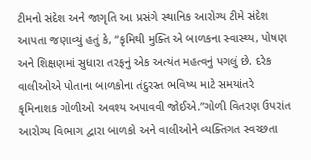ટીમનો સંદેશ અને જાગૃતિ આ પ્રસંગે સ્થાનિક આરોગ્ય ટીમે સંદેશ આપતા જણાવ્યું હતું કે, “કૃમિથી મુક્તિ એ બાળકના સ્વાસ્થ્ય, પોષણ અને શિક્ષણમાં સુધારા તરફનું એક અત્યંત મહત્વનું પગલું છે. દરેક વાલીઓએ પોતાના બાળકોના તંદુરસ્ત ભવિષ્ય માટે સમયાંતરે કૃમિનાશક ગોળીઓ અવશ્ય અપાવવી જોઈએ.”ગોળી વિતરણ ઉપરાંત આરોગ્ય વિભાગ દ્વારા બાળકો અને વાલીઓને વ્યક્તિગત સ્વચ્છતા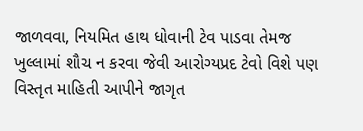જાળવવા, નિયમિત હાથ ધોવાની ટેવ પાડવા તેમજ ખુલ્લામાં શૌચ ન કરવા જેવી આરોગ્યપ્રદ ટેવો વિશે પણ વિસ્તૃત માહિતી આપીને જાગૃત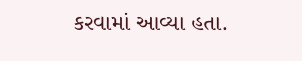કરવામાં આવ્યા હતા.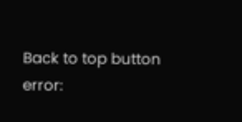Back to top button
error: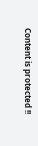Content is protected !!